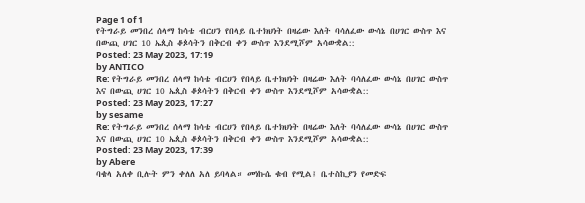Page 1 of 1
የትግራይ መንበረ ሰላማ ከሳቴ ብርሀን የበላይ ቤተክህነት በዛሬው እለት ባሳለፈው ውሳኔ በሀገር ውስጥ እና በውጪ ሀገር 10 ኤጲስ ቆጶሳትን በቅርብ ቀን ውስጥ እንደሚሾም አሳውቋል::
Posted: 23 May 2023, 17:19
by ANTICO
Re: የትግራይ መንበረ ሰላማ ከሳቴ ብርሀን የበላይ ቤተክህነት በዛሬው እለት ባሳለፈው ውሳኔ በሀገር ውስጥ እና በውጪ ሀገር 10 ኤጲስ ቆጶሳትን በቅርብ ቀን ውስጥ እንደሚሾም አሳውቋል::
Posted: 23 May 2023, 17:27
by sesame
Re: የትግራይ መንበረ ሰላማ ከሳቴ ብርሀን የበላይ ቤተክህነት በዛሬው እለት ባሳለፈው ውሳኔ በሀገር ውስጥ እና በውጪ ሀገር 10 ኤጲስ ቆጶሳትን በቅርብ ቀን ውስጥ እንደሚሾም አሳውቋል::
Posted: 23 May 2023, 17:39
by Abere
ባቄላ አለቀ ቢሉት ምን ቀለለ አለ ይባላል። መነኩሴ ቁብ የሚል፤ ቤተስኪያን የመድፍ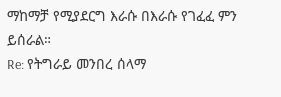ማከማቻ የሚያደርግ እራሱ በእራሱ የገፈፈ ምን ይሰራል።
Re: የትግራይ መንበረ ሰላማ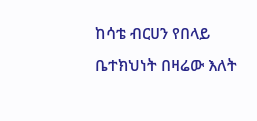ከሳቴ ብርሀን የበላይ ቤተክህነት በዛሬው እለት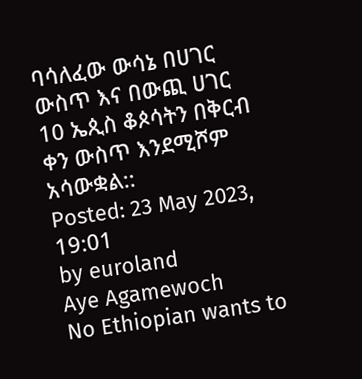ባሳለፈው ውሳኔ በሀገር ውስጥ እና በውጪ ሀገር 10 ኤጲስ ቆጶሳትን በቅርብ ቀን ውስጥ እንደሚሾም አሳውቋል::
Posted: 23 May 2023, 19:01
by euroland
Aye Agamewoch
No Ethiopian wants to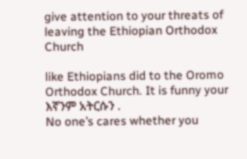give attention to your threats of leaving the Ethiopian Orthodox Church

like Ethiopians did to the Oromo Orthodox Church. It is funny your እኛንም አትርሱን .
No one’s cares whether you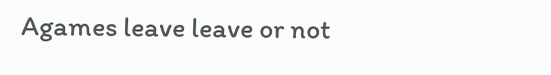Agames leave leave or not